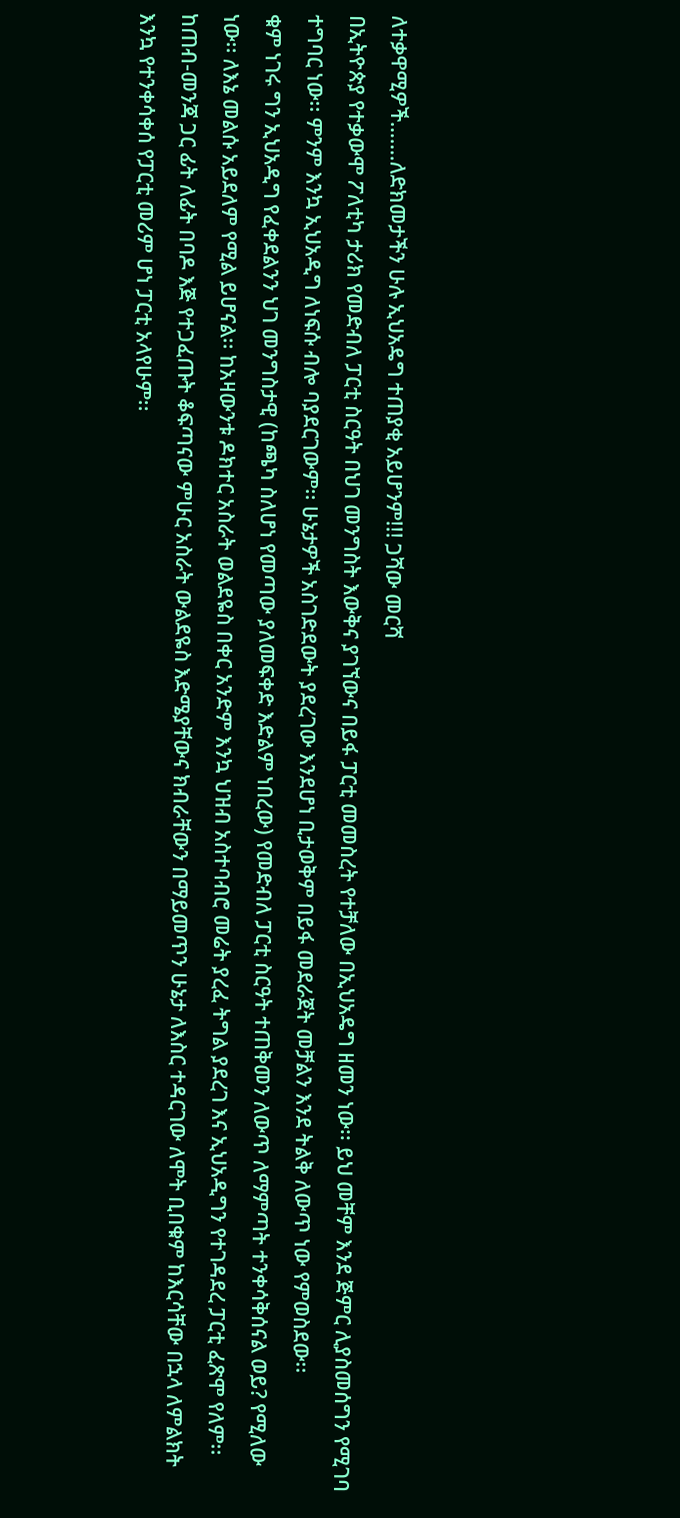ለተቃዋሚዎች…….ለድክመታችን ሁሉ ኢህአዴግ ተጠያቂ አይሆንም!!! ጋሻው መርሻ
በኢትዮጵያ የተቃውሞ ፖለቲካ ታሪክ የመድብለ ፓርቲ ስርዓት በህገ መንግስት እውቅና ያገኘውና በይፋ ፓርቲ መመስረት የተቻለው በኢህአዴግ ዘመን ነው፡፡ ይህ መቸም እንደ ጅምር ሊያስመሰግን የሚገባ ተግባር ነው፡፡ ምንም እንኳ ኢህአዲግ ለነፍሱ ብሎ ባያደርገውም፡፡ ሁኔታዎች አስገድደውት ያደረገው እንደሆነ ቢታወቅም በይፋ መደራጀት መቻልን እንደ ትልቅ ለውጥ ነው የምወስደው፡፡
ቁም ነገሩ ግን ኢህአዲግ የፈቀደልንን ህገ መንግስታዊ (ከጫካ ስለሆነ የመጣው ያለመፍቀድ እድልም ነበረው) የመድብለ ፓርቲ ስርዓት ተጠቅመን ለውጥ ለማምጣት ተንቀሳቅሰናል ወይ? የሚለው ነው፡፡ ለእኔ መልሱ አይደለም የሚል ይሆናል፡፡ ከአዛውንቱ ዶክተር አስራት ወልደዬስ በቀር አንድም እንኳ ህዝብ አስተባብሮ መሬት ያረፈ ትግል ያደረገ እና ኢህአዲግን የተገዳደረ ፓርቲ ፈጽሞ የለም፡፡ ከጠብ-መንጃ ጋር ፊት ለፊት በባዶ እጅ የተጋፈጡት ቆፍጣናው ምሁር አስራት ውልደዬስ እድሜያቸውና ክብራቸውን በማይመጥን ሁኔታ ለእስር ተዳርገው ለሞት ቢበቁም ከእርሳቸው በኋላ ለምልክት እንኳ የተንቀሳቀሰ የፓርቲ መሪም ሆነ ፓርቲ አላየሁም፡፡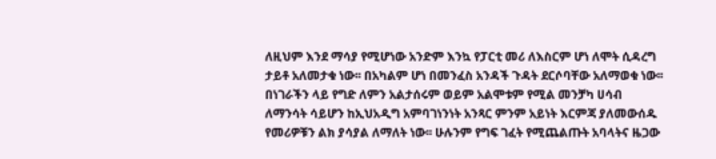ለዚህም እንደ ማሳያ የሚሆነው አንድም እንኳ የፓርቲ መሪ ለእስርም ሆነ ለሞት ሲዳረግ ታይቶ አለመታቁ ነው፡፡ በአካልም ሆነ በመንፈስ አንዳች ጉዳት ደርሶባቸው አለማወቁ ነው፡፡ በነገራችን ላይ የግድ ለምን አልታሰሩም ወይም አልሞቱም የሚል መንቻካ ሀሳብ ለማንሳት ሳይሆን ከኢህአዲግ አምባገነንነት አንጻር ምንም አይነት እርምጃ ያለመውሰዱ የመሪዎቹን ልክ ያሳያል ለማለት ነው፡፡ ሁሉንም የግፍ ገፈት የሚጨልጡት አባላትና ዜጋው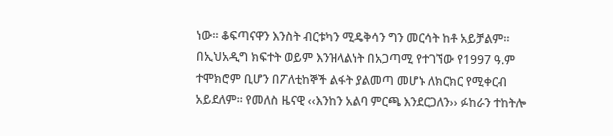ነው፡፡ ቆፍጣናዋን እንስት ብርቱካን ሚዴቅሳን ግን መርሳት ከቶ አይቻልም፡፡
በኢህአዲግ ክፍተት ወይም እንዝላልነት በአጋጣሚ የተገኘው የ1997 ዓ.ም ተሞክሮም ቢሆን በፖለቲከኞች ልፋት ያልመጣ መሆኑ ለክርክር የሚቀርብ አይደለም፡፡ የመለስ ዜናዊ ‹‹እንከን አልባ ምርጫ እንደርጋለን›› ፉከራን ተከትሎ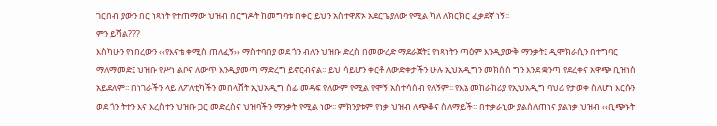ገርበብ ያውን በር ነጻነት የተጠማው ህዝብ በርግዶት ከመግባቱ በቀር ይህን አስተዋጽኦ አደርጌያለው የሚል ካለ ለክርክር ፈቃደኛ ነኝ፡፡
ምን ይሻል???
እስካሁን የነበረውን ‹‹የእናቴ ቀሚስ ጠለፈኝ›› ማስተባበያ ወደ ጎን ብለን ህዝቡ ድረስ በመውረድ ማደራጀት፤ የነጻነትን ጣዕም እንዲያውቅ ማንቃት፤ ዲሞክራሲን በተግባር ማለማመድ፤ ህዝቡ የሥነ ልቦና ለውጥ እንዲያመጣ ማድረግ ይኖርብናል፡፡ ይህ ሳይሆን ቀርቶ ለውድቀታችን ሁሉ ኢህአዲግን መክሰስ ግን እንደ ቋንጣ የደረቀና አዋጭ ቢዝነስ አይደለም፡፡ በነገራችን ላይ ለፖለቲካችን መበላሸት ኢህአዲግ ሰፊ መዳፍ የለውም የሚል የሞኝ አስተሳሰብ የለኝም፡፡ የእኔ መከራከሪያ የኢህአዲግ ባህሪ የታወቀ ስለሆነ እርሱን ወደ ጎን ትተን እና እረስተን ህዝቡ ጋር መድረስና ህዝባችን ማንቃት የሚል ነው፡፡ ምክንያቱም የነቃ ህዝብ ለጭቆና ስለማይች፡፡ በተቃራኒው ያልሰለጠነና ያልነቃ ህዝብ ‹‹ቢጭኑት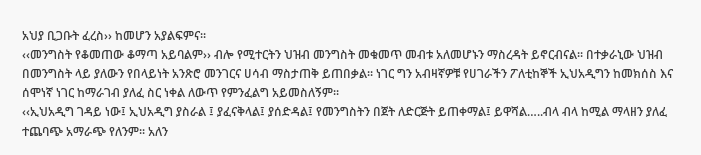አህያ ቢጋቡት ፈረስ›› ከመሆን አያልፍምና፡፡
‹‹መንግስት የቆመጠው ቆማጣ አይባልም›› ብሎ የሚተርትን ህዝብ መንግስት መቁመጥ መብቱ አለመሆኑን ማስረዳት ይኖርብናል፡፡ በተቃራኒው ህዝብ በመንግስት ላይ ያለውን የበላይነት አንጽሮ መንገርና ሀሳብ ማስታጠቅ ይጠበቃል፡፡ ነገር ግን አብዛኛዎቹ የሀገራችን ፖለቲከኞች ኢህአዲግን ከመክሰስ እና ሰሞነኛ ነገር ከማራገብ ያለፈ ስር ነቀል ለውጥ የምንፈልግ አይመስለኝም፡፡
‹‹ኢህአዲግ ገዳይ ነው፤ ኢህአዲግ ያስራል ፤ ያፈናቅላል፤ ያሰድዳል፤ የመንግስትን በጀት ለድርጅት ይጠቀማል፤ ይዋሻል…..ብላ ብላ ከሚል ማላዘን ያለፈ ተጨባጭ አማራጭ የለንም፡፡ አለን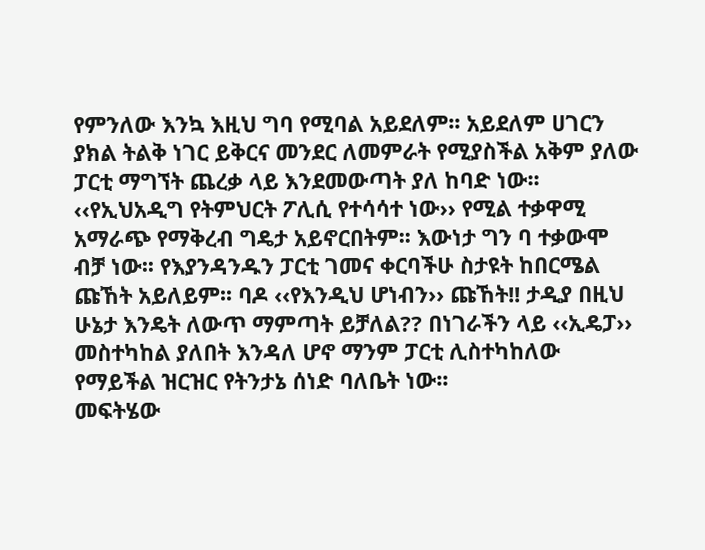የምንለው እንኳ እዚህ ግባ የሚባል አይደለም፡፡ አይደለም ሀገርን ያክል ትልቅ ነገር ይቅርና መንደር ለመምራት የሚያስችል አቅም ያለው ፓርቲ ማግኘት ጨረቃ ላይ እንደመውጣት ያለ ከባድ ነው፡፡
‹‹የኢህአዲግ የትምህርት ፖሊሲ የተሳሳተ ነው›› የሚል ተቃዋሚ አማራጭ የማቅረብ ግዴታ አይኖርበትም፡፡ እውነታ ግን ባ ተቃውሞ ብቻ ነው፡፡ የእያንዳንዱን ፓርቲ ገመና ቀርባችሁ ስታዩት ከበርሜል ጩኸት አይለይም፡፡ ባዶ ‹‹የእንዲህ ሆነብን›› ጩኸት!! ታዲያ በዚህ ሁኔታ እንዴት ለውጥ ማምጣት ይቻለል?? በነገራችን ላይ ‹‹ኢዴፓ›› መስተካከል ያለበት እንዳለ ሆኖ ማንም ፓርቲ ሊስተካከለው የማይችል ዝርዝር የትንታኔ ሰነድ ባለቤት ነው፡፡
መፍትሄው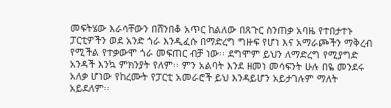መፍትሄው እራሳቸውን በሸንበቆ አጥር ከልለው በጸጉር ስንጠቃ አባዜ የተበታተኑ ፓርቲዎችን ወደ አንድ ጎራ እንዲፈሱ በማድረግ ግዙፍ የሆነ እና አማራጮችን ማቅረብ የሚችል የተቃውሞ ጎራ መፍጠር ብቻ ነው፡፡ ደግሞም ይህን ለማድረግ የሚያግድ አንዳች እንኳ ምክንያት የለም፡፡ ምን አልባት እንደ ዘመነ መሳፍንት ሁሉ በዬ መንደሩ አለቃ ሆነው የከረሙት የፓርቲ አመራሮች ይህ እንዳይሆን አይታገሉም ማለት አይደለም፡፡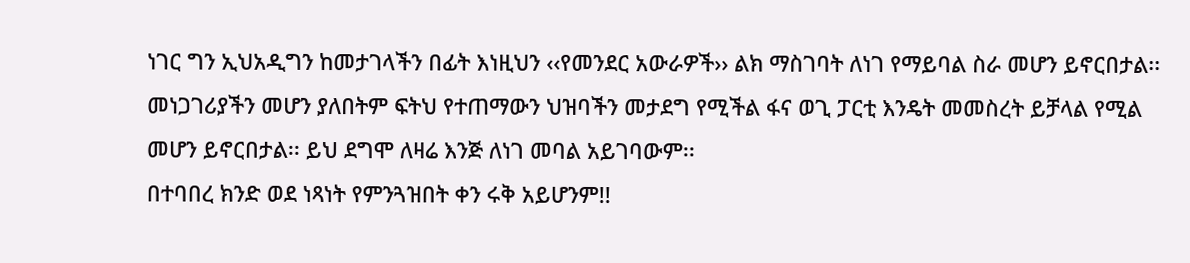ነገር ግን ኢህአዲግን ከመታገላችን በፊት እነዚህን ‹‹የመንደር አውራዎች›› ልክ ማስገባት ለነገ የማይባል ስራ መሆን ይኖርበታል፡፡ መነጋገሪያችን መሆን ያለበትም ፍትህ የተጠማውን ህዝባችን መታደግ የሚችል ፋና ወጊ ፓርቲ እንዴት መመስረት ይቻላል የሚል መሆን ይኖርበታል፡፡ ይህ ደግሞ ለዛሬ እንጅ ለነገ መባል አይገባውም፡፡
በተባበረ ክንድ ወደ ነጻነት የምንጓዝበት ቀን ሩቅ አይሆንም!!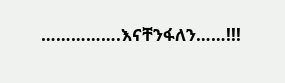…………….እናቸንፋለን……!!!